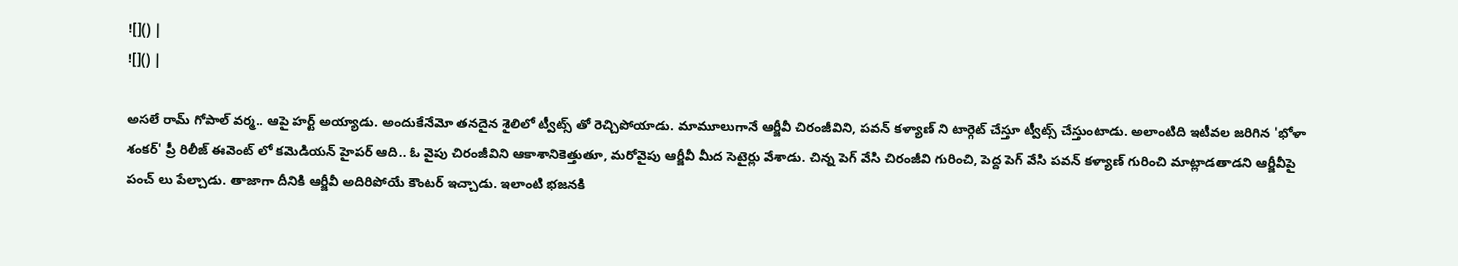![]() |
![]() |

అసలే రామ్ గోపాల్ వర్మ.. ఆపై హర్ట్ అయ్యాడు. అందుకేనేమో తనదైన శైలిలో ట్వీట్స్ తో రెచ్చిపోయాడు. మామూలుగానే ఆర్జీవీ చిరంజీవిని, పవన్ కళ్యాణ్ ని టార్గెట్ చేస్తూ ట్వీట్స్ చేస్తుంటాడు. అలాంటిది ఇటీవల జరిగిన 'భోళా శంకర్' ప్రీ రిలీజ్ ఈవెంట్ లో కమెడియన్ హైపర్ ఆది.. ఓ వైపు చిరంజీవిని ఆకాశానికెత్తుతూ, మరోవైపు ఆర్జీవీ మీద సెటైర్లు వేశాడు. చిన్న పెగ్ వేసి చిరంజీవి గురించి, పెద్ద పెగ్ వేసి పవన్ కళ్యాణ్ గురించి మాట్లాడతాడని ఆర్జీవీపై పంచ్ లు పేల్చాడు. తాజాగా దీనికి ఆర్జీవీ అదిరిపోయే కౌంటర్ ఇచ్చాడు. ఇలాంటి భజనకి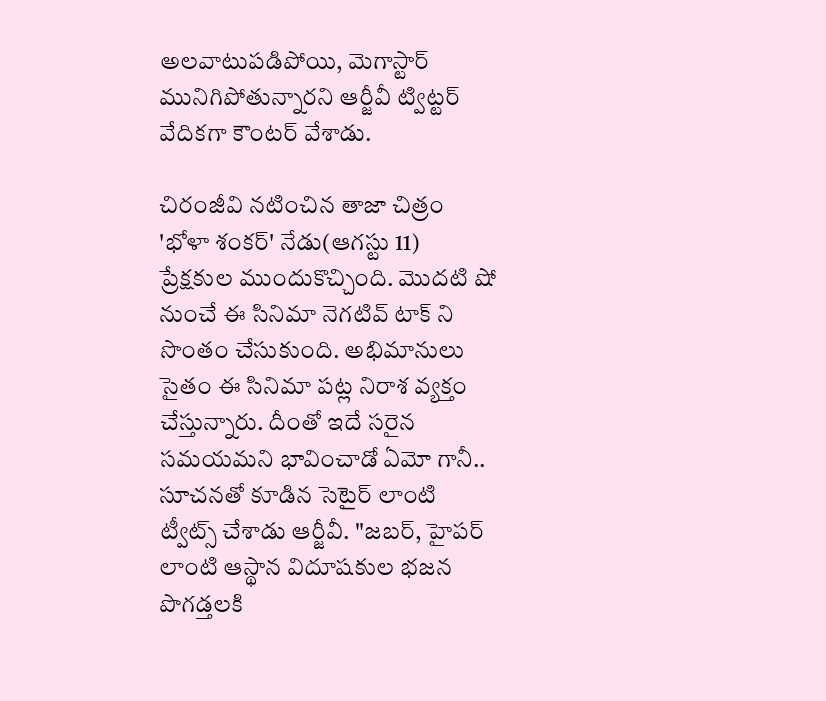అలవాటుపడిపోయి, మెగాస్టార్ మునిగిపోతున్నారని ఆర్జీవీ ట్విట్టర్ వేదికగా కౌంటర్ వేశాడు.

చిరంజీవి నటించిన తాజా చిత్రం 'భోళా శంకర్' నేడు(ఆగస్టు 11) ప్రేక్షకుల ముందుకొచ్చింది. మొదటి షో నుంచే ఈ సినిమా నెగటివ్ టాక్ ని సొంతం చేసుకుంది. అభిమానులు సైతం ఈ సినిమా పట్ల నిరాశ వ్యక్తం చేస్తున్నారు. దీంతో ఇదే సరైన సమయమని భావించాడో ఏమో గానీ.. సూచనతో కూడిన సెటైర్ లాంటి ట్వీట్స్ చేశాడు ఆర్జీవీ. "జబర్, హైపర్ లాంటి ఆస్థాన విదూషకుల భజన పొగడ్తలకి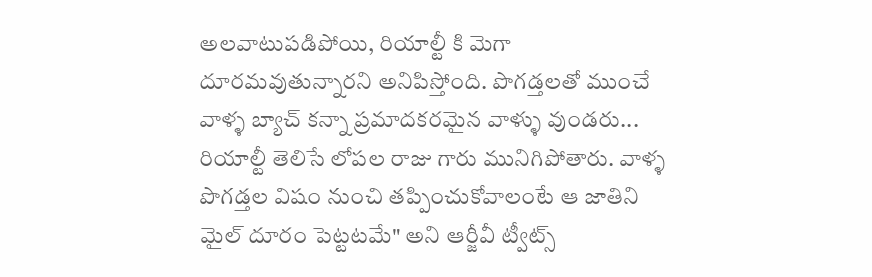అలవాటుపడిపోయి, రియాల్టీ కి మెగా దూరమవుతున్నారని అనిపిస్తోంది. పొగడ్తలతో ముంచే వాళ్ళ బ్యాచ్ కన్నా ప్రమాదకరమైన వాళ్ళు వుండరు... రియాల్టీ తెలిసే లోపల రాజు గారు మునిగిపోతారు. వాళ్ళ పొగడ్తల విషం నుంచి తప్పించుకోవాలంటే ఆ జాతిని మైల్ దూరం పెట్టటమే" అని ఆర్జీవీ ట్వీట్స్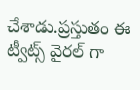చేశాడు.ప్రస్తుతం ఈ ట్వీట్స్ వైరల్ గా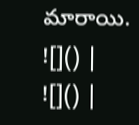మారాయి.
![]() |
![]() |